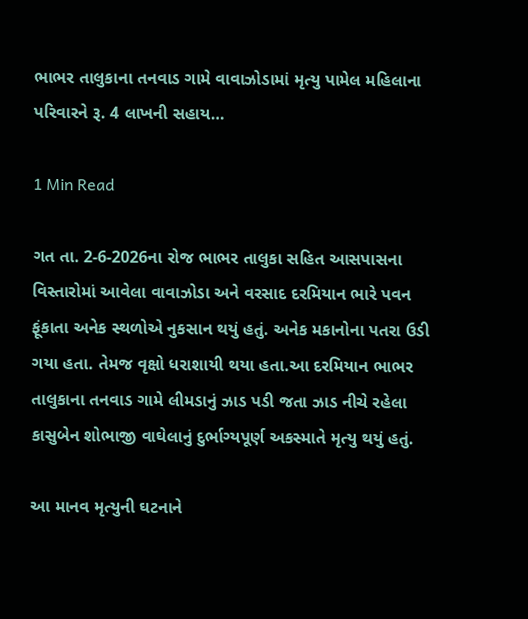ભાભર તાલુકાના તનવાડ ગામે વાવાઝોડામાં મૃત્યુ પામેલ મહિલાના પરિવારને રૂ. 4 લાખની સહાય…

1 Min Read

ગત તા. 2-6-2026ના રોજ ભાભર તાલુકા સહિત આસપાસના વિસ્તારોમાં આવેલા વાવાઝોડા અને વરસાદ દરમિયાન ભારે પવન ફૂંકાતા અનેક સ્થળોએ નુકસાન થયું હતું. અનેક મકાનોના પતરા ઉડી ગયા હતા. તેમજ વૃક્ષો ધરાશાયી થયા હતા.આ દરમિયાન ભાભર તાલુકાના તનવાડ ગામે લીમડાનું ઝાડ પડી જતા ઝાડ નીચે રહેલા કાસુબેન શોભાજી વાઘેલાનું દુર્ભાગ્યપૂર્ણ અકસ્માતે મૃત્યુ થયું હતું.

આ માનવ મૃત્યુની ઘટનાને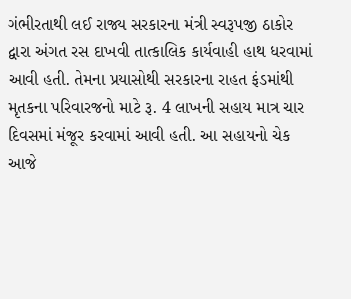ગંભીરતાથી લઈ રાજ્ય સરકારના મંત્રી સ્વરૂપજી ઠાકોર દ્વારા અંગત રસ દાખવી તાત્કાલિક કાર્યવાહી હાથ ધરવામાં આવી હતી. તેમના પ્રયાસોથી સરકારના રાહત ફંડમાંથી મૃતકના પરિવારજનો માટે રૂ. 4 લાખની સહાય માત્ર ચાર દિવસમાં મંજૂર કરવામાં આવી હતી. આ સહાયનો ચેક આજે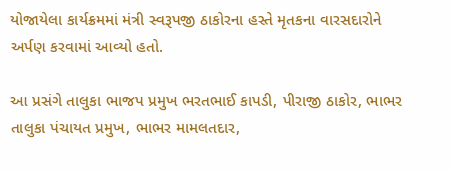યોજાયેલા કાર્યક્રમમાં મંત્રી સ્વરૂપજી ઠાકોરના હસ્તે મૃતકના વારસદારોને અર્પણ કરવામાં આવ્યો હતો.

આ પ્રસંગે તાલુકા ભાજપ પ્રમુખ ભરતભાઈ કાપડી, પીરાજી ઠાકોર, ભાભર તાલુકા પંચાયત પ્રમુખ, ભાભર મામલતદાર,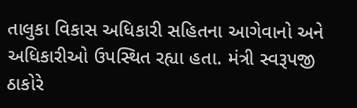તાલુકા વિકાસ અધિકારી સહિતના આગેવાનો અને અધિકારીઓ ઉપસ્થિત રહ્યા હતા. મંત્રી સ્વરૂપજી ઠાકોરે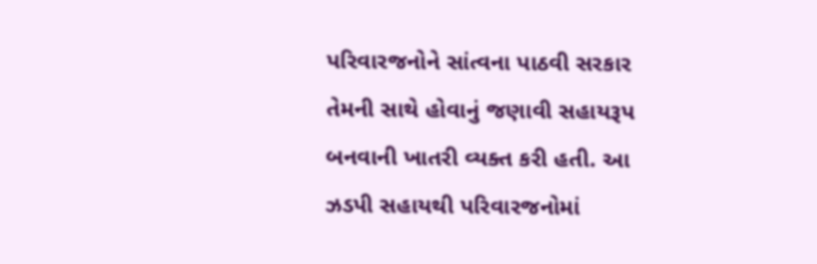પરિવારજનોને સાંત્વના પાઠવી સરકાર તેમની સાથે હોવાનું જણાવી સહાયરૂપ બનવાની ખાતરી વ્યક્ત કરી હતી. આ ઝડપી સહાયથી પરિવારજનોમાં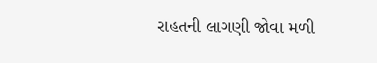રાહતની લાગણી જોવા મળી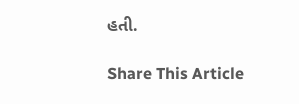હતી.

Share This Article